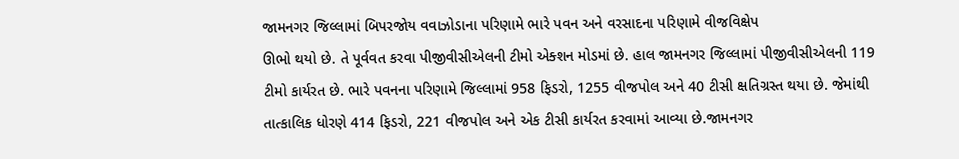જામનગર જિલ્લામાં બિપરજોય વવાઝોડાના પરિણામે ભારે પવન અને વરસાદના પરિણામે વીજવિક્ષેપ
ઊભો થયો છે. તે પૂર્વવત કરવા પીજીવીસીએલની ટીમો એક્શન મોડમાં છે. હાલ જામનગર જિલ્લામાં પીજીવીસીએલની 119
ટીમો કાર્યરત છે. ભારે પવનના પરિણામે જિલ્લામાં 958 ફિડરો, 1255 વીજપોલ અને 40 ટીસી ક્ષતિગ્રસ્ત થયા છે. જેમાંથી
તાત્કાલિક ધોરણે 414 ફિડરો, 221 વીજપોલ અને એક ટીસી કાર્યરત કરવામાં આવ્યા છે.જામનગર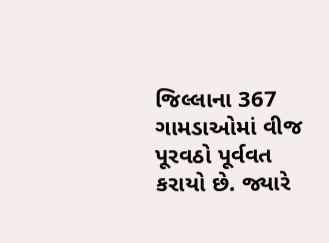જિલ્લાના 367
ગામડાઓમાં વીજ પૂરવઠો પૂર્વવત કરાયો છે. જ્યારે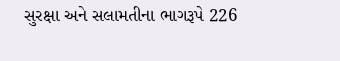સુરક્ષા અને સલામતીના ભાગરૂપે 226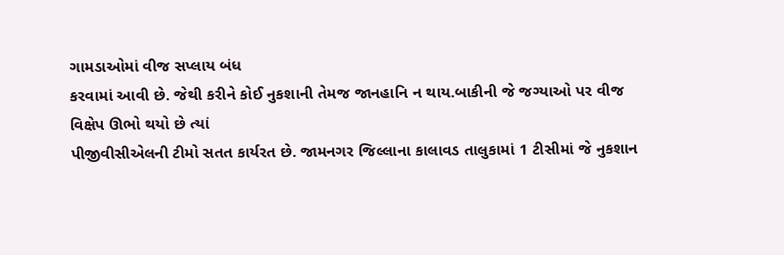ગામડાઓમાં વીજ સપ્લાય બંધ
કરવામાં આવી છે. જેથી કરીને કોઈ નુકશાની તેમજ જાનહાનિ ન થાય.બાકીની જે જગ્યાઓ પર વીજ વિક્ષેપ ઊભો થયો છે ત્યાં
પીજીવીસીએલની ટીમો સતત કાર્યરત છે. જામનગર જિલ્લાના કાલાવડ તાલુકામાં 1 ટીસીમાં જે નુકશાન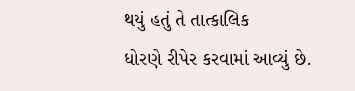થયું હતું તે તાત્કાલિક
ધોરણે રીપેર કરવામાં આવ્યું છે.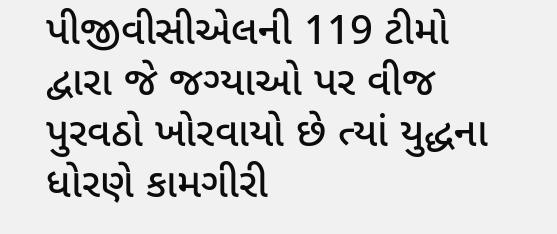પીજીવીસીએલની 119 ટીમો દ્વારા જે જગ્યાઓ પર વીજ પુરવઠો ખોરવાયો છે ત્યાં યુદ્ધના
ધોરણે કામગીરી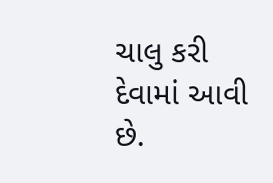ચાલુ કરી દેવામાં આવી છે.